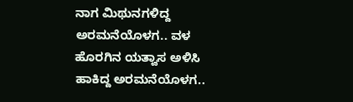ನಾಗ ಮಿಥುನಗಳಿದ್ದ ಅರಮನೆಯೊಳಗ.. ವಳ ಹೊರಗಿನ ಯತ್ವಾಸ ಅಳಿಸಿ ಹಾಕಿದ್ದ ಅರಮನೆಯೊಳಗ..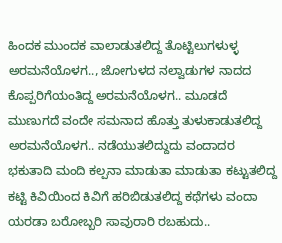ಹಿಂದಕ ಮುಂದಕ ವಾಲಾಡುತಲಿದ್ದ ತೊಟ್ಟಿಲುಗಳುಳ್ಳ ಅರಮನೆಯೊಳಗ.., ಜೋಗುಳದ ನಲ್ವಾಡುಗಳ ನಾದದ ಕೊಪ್ಪರಿಗೆಯಂತಿದ್ದ ಅರಮನೆಯೊಳಗ.. ಮೂಡದೆ ಮುಣುಗದೆ ವಂದೇ ಸಮನಾದ ಹೊತ್ತು ತುಳುಕಾಡುತಲಿದ್ದ ಅರಮನೆಯೊಳಗ.. ನಡೆಯುತಲಿದ್ದುದು ವಂದಾದರ ಭಕುತಾದಿ ಮಂದಿ ಕಲ್ಪನಾ ಮಾಡುತಾ ಮಾಡುತಾ ಕಟ್ಟುತಲಿದ್ದ ಕಟ್ಟಿ ಕಿವಿಯಿಂದ ಕಿವಿಗೆ ಹರಿಬಿಡುತಲಿದ್ದ ಕಥೆಗಳು ವಂದಾ ಯರಡಾ ಬರೋಬ್ಬರಿ ಸಾವುರಾರಿ ರಬಹುದು..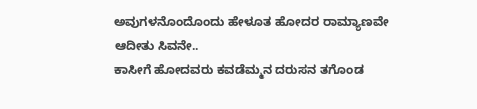ಅವುಗಳನೊಂದೊಂದು ಹೇಳೂತ ಹೋದರ ರಾಮ್ಯಾಣವೇ ಆದೀತು ಸಿವನೇ..
ಕಾಸೀಗೆ ಹೋದವರು ಕವಡೆಮ್ಮನ ದರುಸನ ತಗೊಂಡ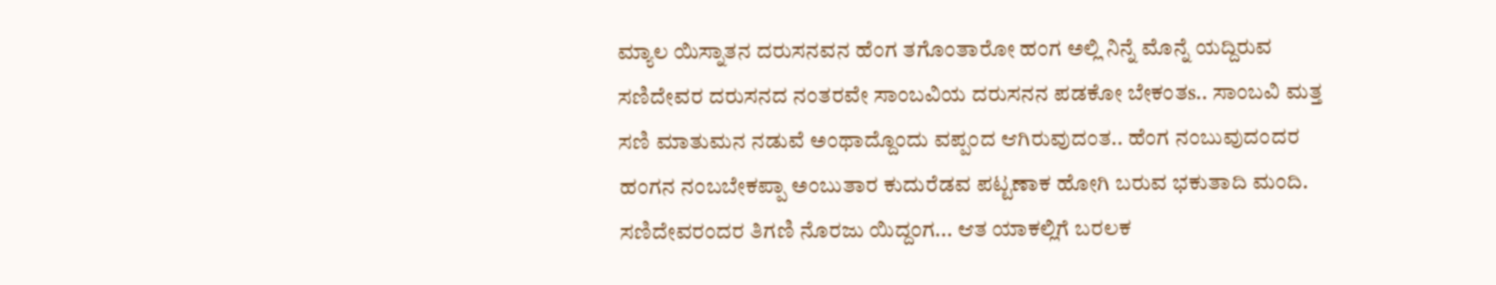ಮ್ಯಾಲ ಯಿಸ್ನಾತನ ದರುಸನವನ ಹೆಂಗ ತಗೊಂತಾರೋ ಹಂಗ ಅಲ್ಲಿ ನಿನ್ನೆ ಮೊನ್ನೆ ಯದ್ದಿರುವ ಸಣಿದೇವರ ದರುಸನದ ನಂತರವೇ ಸಾಂಬವಿಯ ದರುಸನನ ಪಡಕೋ ಬೇಕಂತs.. ಸಾಂಬವಿ ಮತ್ತ ಸಣಿ ಮಾತುಮನ ನಡುವೆ ಅಂಥಾದ್ದೊಂದು ವಪ್ಪಂದ ಆಗಿರುವುದಂತ.. ಹೆಂಗ ನಂಬುವುದಂದರ ಹಂಗನ ನಂಬಬೇಕಪ್ಪಾ ಅಂಬುತಾರ ಕುದುರೆಡವ ಪಟ್ಟಣಾಕ ಹೋಗಿ ಬರುವ ಭಕುತಾದಿ ಮಂದಿ. ಸಣಿದೇವರಂದರ ತಿಗಣಿ ನೊರಜು ಯಿದ್ದಂಗ... ಆತ ಯಾಕಲ್ಲಿಗೆ ಬರಲಕ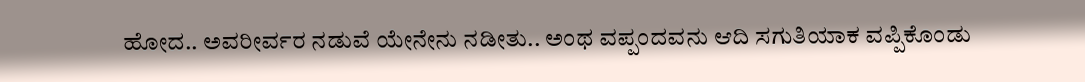ಹೋದ.. ಅವರೀರ್ವರ ನಡುವೆ ಯೇನೇನು ನಡೀತು.. ಅಂಥ ವಪ್ಪಂದವನು ಆದಿ ಸಗುತಿಯಾಕ ವಪ್ಪಿಕೊಂಡು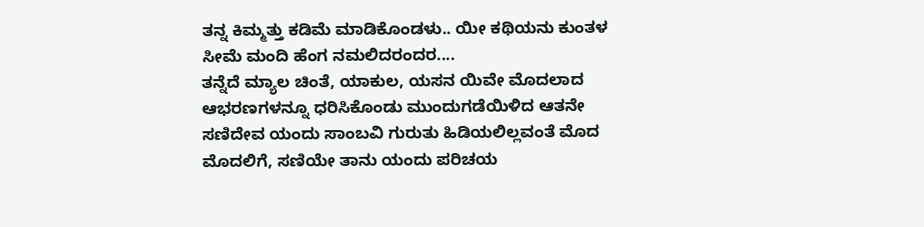ತನ್ನ ಕಿಮ್ಮತ್ತು ಕಡಿಮೆ ಮಾಡಿಕೊಂಡಳು.. ಯೀ ಕಥಿಯನು ಕುಂತಳ ಸೀಮೆ ಮಂದಿ ಹೆಂಗ ನಮಲಿದರಂದರ....
ತನ್ನೆದೆ ಮ್ಯಾಲ ಚಿಂತೆ, ಯಾಕುಲ, ಯಸನ ಯಿವೇ ಮೊದಲಾದ ಆಭರಣಗಳನ್ನೂ ಧರಿಸಿಕೊಂಡು ಮುಂದುಗಡೆಯಿಳಿದ ಆತನೇ ಸಣಿದೇವ ಯಂದು ಸಾಂಬವಿ ಗುರುತು ಹಿಡಿಯಲಿಲ್ಲವಂತೆ ಮೊದ ಮೊದಲಿಗೆ, ಸಣಿಯೇ ತಾನು ಯಂದು ಪರಿಚಯ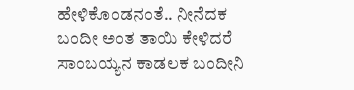ಹೇಳಿಕೊಂಡನಂತೆ.. ನೀನೆದಕ ಬಂದೀ ಅಂತ ತಾಯಿ ಕೇಳಿದರೆ ಸಾಂಬಯ್ಯನ ಕಾಡಲಕ ಬಂದೀನಿ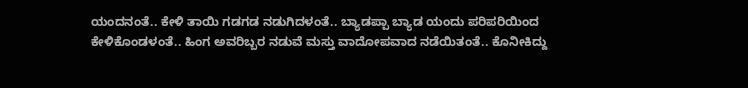ಯಂದನಂತೆ.. ಕೇಳಿ ತಾಯಿ ಗಡಗಡ ನಡುಗಿದಳಂತೆ.. ಬ್ಯಾಡಪ್ಪಾ ಬ್ಯಾಡ ಯಂದು ಪರಿಪರಿಯಿಂದ ಕೇಳಿಕೊಂಡಳಂತೆ.. ಹಿಂಗ ಅವರಿಬ್ಬರ ನಡುವೆ ಮಸ್ತು ವಾದೋಪವಾದ ನಡೆಯಿತಂತೆ.. ಕೊನೀಕಿದ್ದು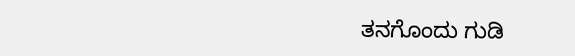ತನಗೊಂದು ಗುಡಿ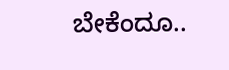ಬೇಕೆಂದೂ..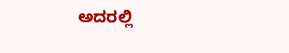ಅದರಲ್ಲಿ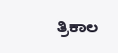ತ್ರಿಕಾಲ